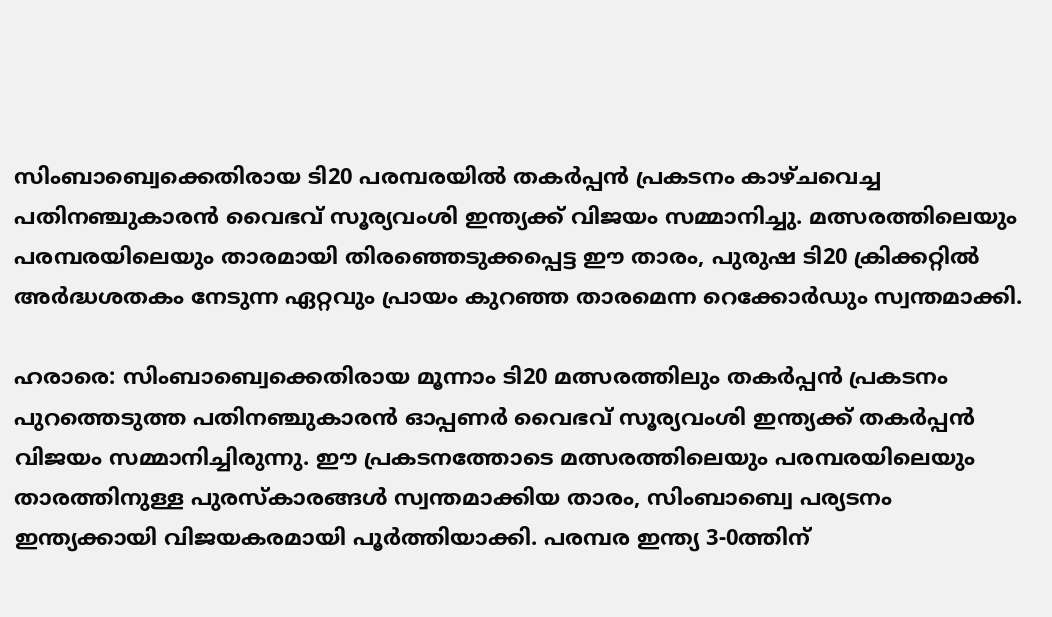സിംബാബ്വെക്കെതിരായ ടി20 പരമ്പരയില്‍ തകര്‍പ്പന്‍ പ്രകടനം കാഴ്ചവെച്ച പതിനഞ്ചുകാരന്‍ വൈഭവ് സൂര്യവംശി ഇന്ത്യക്ക് വിജയം സമ്മാനിച്ചു. മത്സരത്തിലെയും പരമ്പരയിലെയും താരമായി തിരഞ്ഞെടുക്കപ്പെട്ട ഈ താരം, പുരുഷ ടി20 ക്രിക്കറ്റില്‍ അര്‍ദ്ധശതകം നേടുന്ന ഏറ്റവും പ്രായം കുറഞ്ഞ താരമെന്ന റെക്കോര്‍ഡും സ്വന്തമാക്കി.

ഹരാരെ: സിംബാബ്വെക്കെതിരായ മൂന്നാം ടി20 മത്സരത്തിലും തകര്‍പ്പന്‍ പ്രകടനം പുറത്തെടുത്ത പതിനഞ്ചുകാരന്‍ ഓപ്പണര്‍ വൈഭവ് സൂര്യവംശി ഇന്ത്യക്ക് തകര്‍പ്പന്‍ വിജയം സമ്മാനിച്ചിരുന്നു. ഈ പ്രകടനത്തോടെ മത്സരത്തിലെയും പരമ്പരയിലെയും താരത്തിനുള്ള പുരസ്‌കാരങ്ങള്‍ സ്വന്തമാക്കിയ താരം, സിംബാബ്വെ പര്യടനം ഇന്ത്യക്കായി വിജയകരമായി പൂര്‍ത്തിയാക്കി. പരമ്പര ഇന്ത്യ 3-0ത്തിന്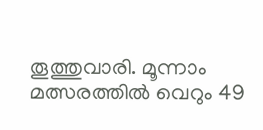തൂത്തുവാരി. മൂന്നാം മത്സരത്തില്‍ വെറും 49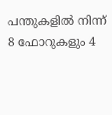പന്തുകളില്‍ നിന്ന് 8 ഫോറുകളും 4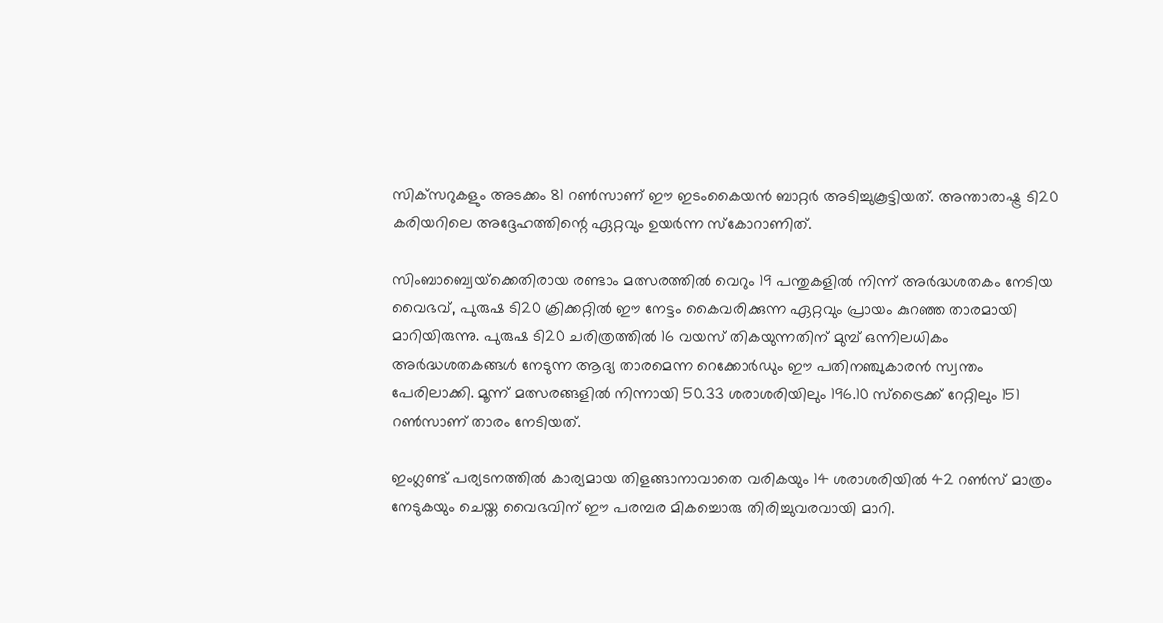സിക്‌സറുകളും അടക്കം 81 റണ്‍സാണ് ഈ ഇടംകൈയന്‍ ബാറ്റര്‍ അടിച്ചുകൂട്ടിയത്. അന്താരാഷ്ട്ര ടി20 കരിയറിലെ അദ്ദേഹത്തിന്റെ ഏറ്റവും ഉയര്‍ന്ന സ്‌കോറാണിത്.

സിംബാബ്വെയ്‌ക്കെതിരായ രണ്ടാം മത്സരത്തില്‍ വെറും 19 പന്തുകളില്‍ നിന്ന് അര്‍ദ്ധശതകം നേടിയ വൈഭവ്, പുരുഷ ടി20 ക്രിക്കറ്റില്‍ ഈ നേട്ടം കൈവരിക്കുന്ന ഏറ്റവും പ്രായം കുറഞ്ഞ താരമായി മാറിയിരുന്നു. പുരുഷ ടി20 ചരിത്രത്തില്‍ 16 വയസ് തികയുന്നതിന് മുമ്പ് ഒന്നിലധികം അര്‍ദ്ധശതകങ്ങള്‍ നേടുന്ന ആദ്യ താരമെന്ന റെക്കോര്‍ഡും ഈ പതിനഞ്ചുകാരന്‍ സ്വന്തം പേരിലാക്കി. മൂന്ന് മത്സരങ്ങളില്‍ നിന്നായി 50.33 ശരാശരിയിലും 196.10 സ്‌ട്രൈക്ക് റേറ്റിലും 151 റണ്‍സാണ് താരം നേടിയത്.

ഇംഗ്ലണ്ട് പര്യടനത്തില്‍ കാര്യമായ തിളങ്ങാനാവാതെ വരികയും 14 ശരാശരിയില്‍ 42 റണ്‍സ് മാത്രം നേടുകയും ചെയ്ത വൈഭവിന് ഈ പരമ്പര മികച്ചൊരു തിരിച്ചുവരവായി മാറി.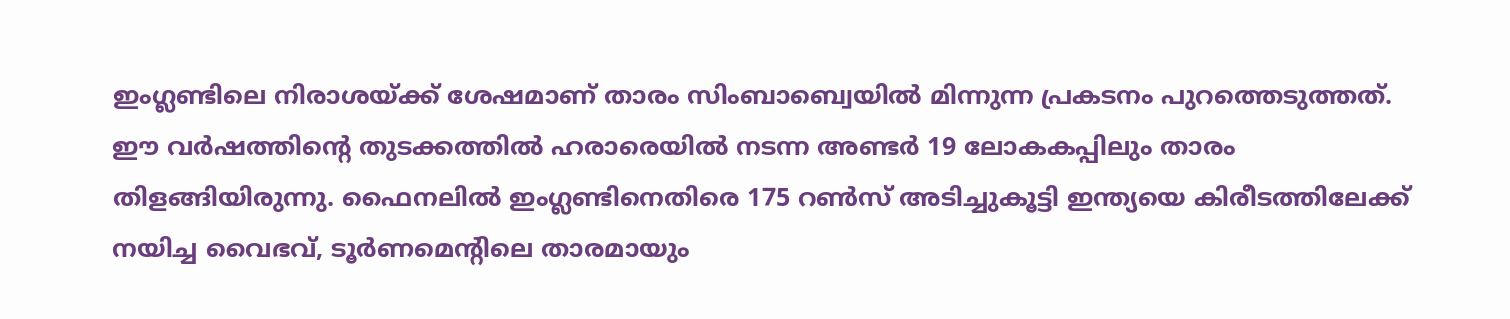ഇംഗ്ലണ്ടിലെ നിരാശയ്ക്ക് ശേഷമാണ് താരം സിംബാബ്വെയില്‍ മിന്നുന്ന പ്രകടനം പുറത്തെടുത്തത്. ഈ വര്‍ഷത്തിന്റെ തുടക്കത്തില്‍ ഹരാരെയില്‍ നടന്ന അണ്ടര്‍ 19 ലോകകപ്പിലും താരം തിളങ്ങിയിരുന്നു. ഫൈനലില്‍ ഇംഗ്ലണ്ടിനെതിരെ 175 റണ്‍സ് അടിച്ചുകൂട്ടി ഇന്ത്യയെ കിരീടത്തിലേക്ക് നയിച്ച വൈഭവ്, ടൂര്‍ണമെന്റിലെ താരമായും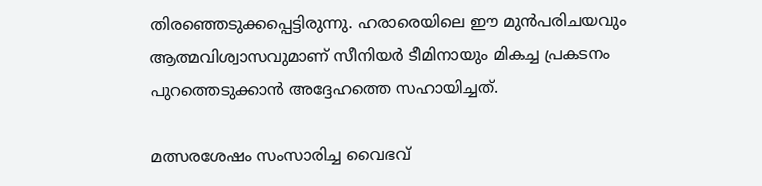തിരഞ്ഞെടുക്കപ്പെട്ടിരുന്നു. ഹരാരെയിലെ ഈ മുന്‍പരിചയവും ആത്മവിശ്വാസവുമാണ് സീനിയര്‍ ടീമിനായും മികച്ച പ്രകടനം പുറത്തെടുക്കാന്‍ അദ്ദേഹത്തെ സഹായിച്ചത്.

മത്സരശേഷം സംസാരിച്ച വൈഭവ്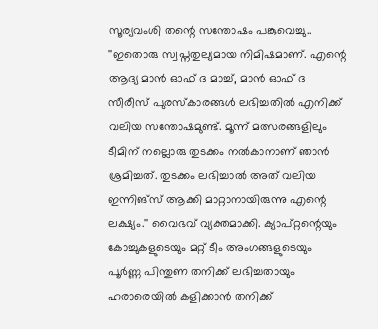സൂര്യവംശി തന്റെ സന്തോഷം പങ്കുവെച്ചു.. ''ഇതൊരു സ്വപ്നതുല്യമായ നിമിഷമാണ്. എന്റെ ആദ്യ മാന്‍ ഓഫ് ദ മാച്ച്, മാന്‍ ഓഫ് ദ സീരീസ് പുരസ്‌കാരങ്ങള്‍ ലഭിച്ചതില്‍ എനിക്ക് വലിയ സന്തോഷമുണ്ട്. മൂന്ന് മത്സരങ്ങളിലും ടീമിന് നല്ലൊരു തുടക്കം നല്‍കാനാണ് ഞാന്‍ ശ്രമിച്ചത്. തുടക്കം ലഭിച്ചാല്‍ അത് വലിയ ഇന്നിങ്‌സ് ആക്കി മാറ്റാനായിരുന്നു എന്റെ ലക്ഷ്യം.'' വൈഭവ് വ്യക്തമാക്കി. ക്യാപ്റ്റന്റെയും കോച്ചുകളുടെയും മറ്റ് ടീം അംഗങ്ങളുടെയും പൂര്‍ണ്ണ പിന്തുണ തനിക്ക് ലഭിച്ചതായും ഹരാരെയില്‍ കളിക്കാന്‍ തനിക്ക്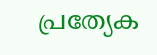പ്രത്യേക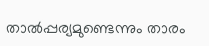താല്‍പ്പര്യമുണ്ടെന്നും താരം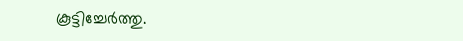കൂട്ടിച്ചേര്‍ത്തു.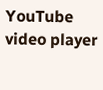YouTube video player